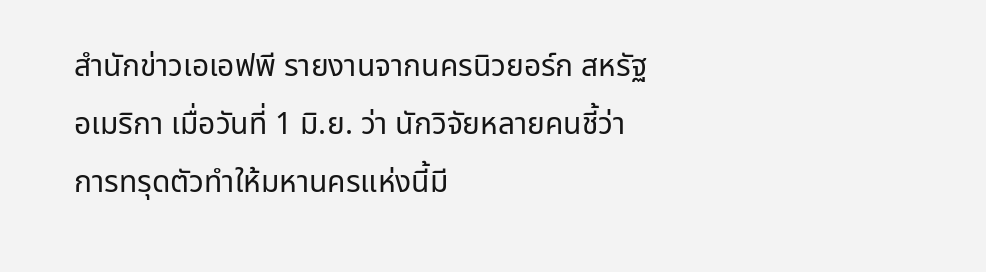สำนักข่าวเอเอฟพี รายงานจากนครนิวยอร์ก สหรัฐอเมริกา เมื่อวันที่ 1 มิ.ย. ว่า นักวิจัยหลายคนชี้ว่า การทรุดตัวทำให้มหานครแห่งนี้มี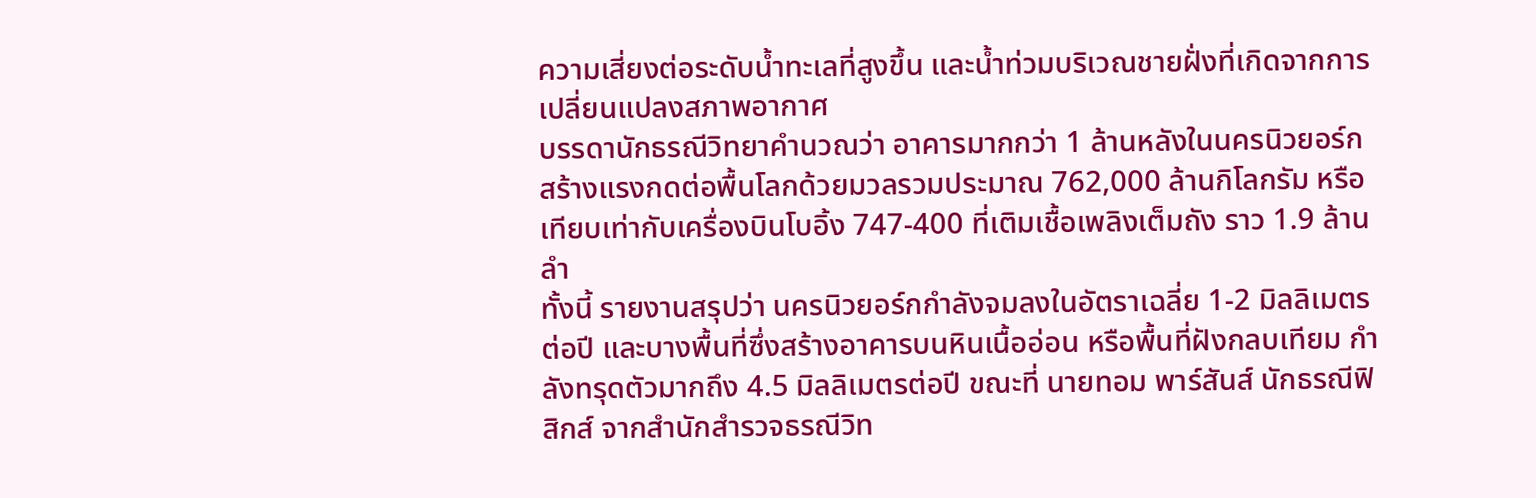ความเสี่ยงต่อระดับน้ำทะเลที่สูงขึ้น และน้ำท่วมบริเวณชายฝั่งที่เกิดจากการเปลี่ยนแปลงสภาพอากาศ
บรรดานักธรณีวิทยาคำนวณว่า อาคารมากกว่า 1 ล้านหลังในนครนิวยอร์ก สร้างแรงกดต่อพื้นโลกด้วยมวลรวมประมาณ 762,000 ล้านกิโลกรัม หรือเทียบเท่ากับเครื่องบินโบอิ้ง 747-400 ที่เติมเชื้อเพลิงเต็มถัง ราว 1.9 ล้านลำ
ทั้งนี้ รายงานสรุปว่า นครนิวยอร์กกำลังจมลงในอัตราเฉลี่ย 1-2 มิลลิเมตรต่อปี และบางพื้นที่ซึ่งสร้างอาคารบนหินเนื้ออ่อน หรือพื้นที่ฝังกลบเทียม กำลังทรุดตัวมากถึง 4.5 มิลลิเมตรต่อปี ขณะที่ นายทอม พาร์สันส์ นักธรณีฟิสิกส์ จากสำนักสำรวจธรณีวิท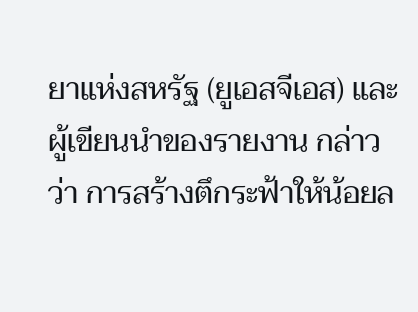ยาแห่งสหรัฐ (ยูเอสจีเอส) และผู้เขียนนำของรายงาน กล่าวว่า การสร้างตึกระฟ้าให้น้อยล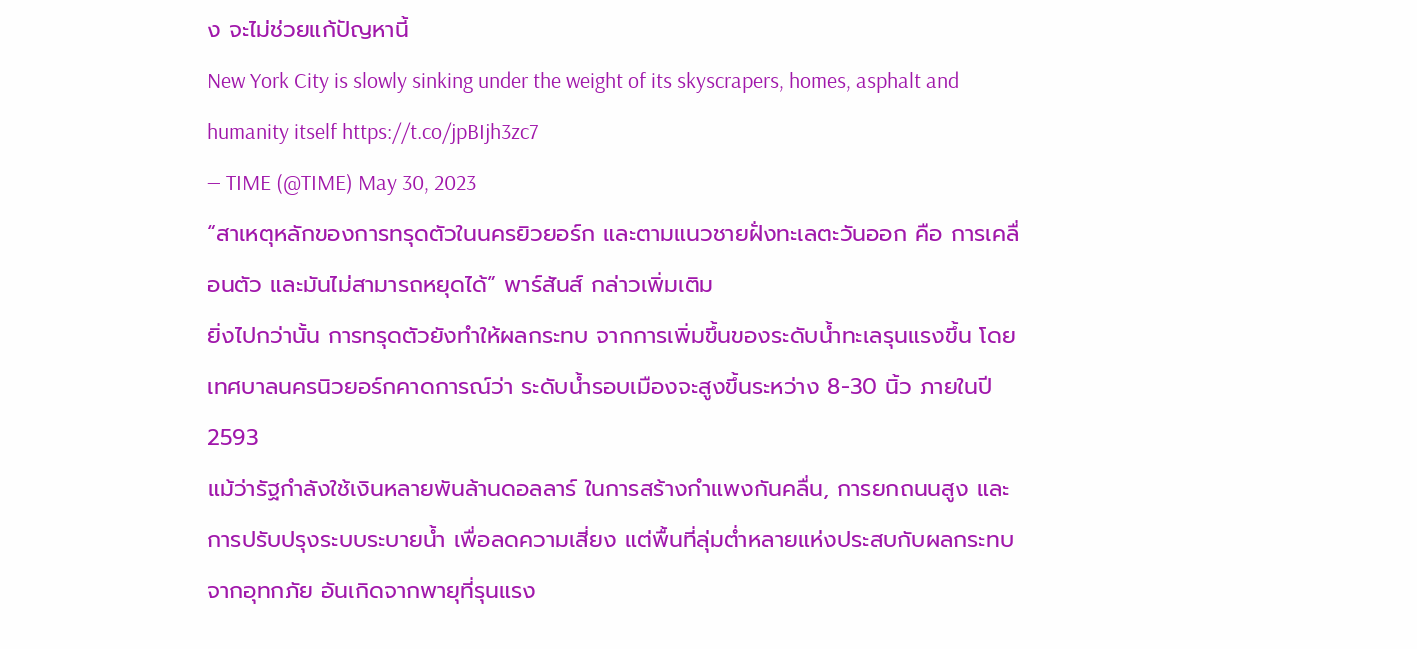ง จะไม่ช่วยแก้ปัญหานี้
New York City is slowly sinking under the weight of its skyscrapers, homes, asphalt and humanity itself https://t.co/jpBIjh3zc7
— TIME (@TIME) May 30, 2023
“สาเหตุหลักของการทรุดตัวในนครยิวยอร์ก และตามแนวชายฝั่งทะเลตะวันออก คือ การเคลื่อนตัว และมันไม่สามารถหยุดได้” พาร์สันส์ กล่าวเพิ่มเติม
ยิ่งไปกว่านั้น การทรุดตัวยังทำให้ผลกระทบ จากการเพิ่มขึ้นของระดับน้ำทะเลรุนแรงขึ้น โดยเทศบาลนครนิวยอร์กคาดการณ์ว่า ระดับน้ำรอบเมืองจะสูงขึ้นระหว่าง 8-30 นิ้ว ภายในปี 2593
แม้ว่ารัฐกำลังใช้เงินหลายพันล้านดอลลาร์ ในการสร้างกำแพงกันคลื่น, การยกถนนสูง และการปรับปรุงระบบระบายน้ำ เพื่อลดความเสี่ยง แต่พื้นที่ลุ่มต่ำหลายแห่งประสบกับผลกระทบจากอุทกภัย อันเกิดจากพายุที่รุนแรง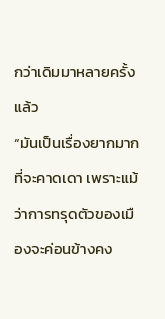กว่าเดิมมาหลายครั้งแล้ว
“มันเป็นเรื่องยากมากที่จะคาดเดา เพราะแม้ว่าการทรุดตัวของเมืองจะค่อนข้างคง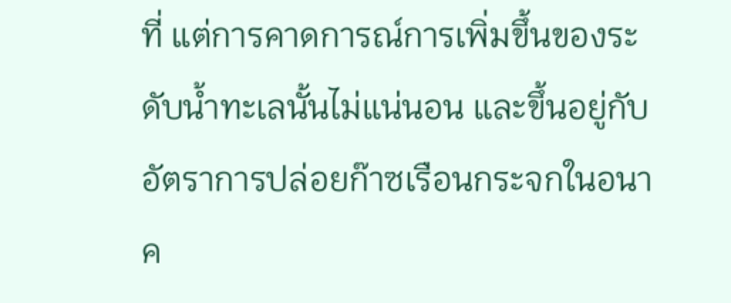ที่ แต่การคาดการณ์การเพิ่มขึ้นของระดับน้ำทะเลนั้นไม่แน่นอน และขึ้นอยู่กับอัตราการปล่อยก๊าซเรือนกระจกในอนาค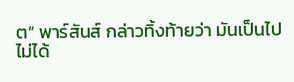ต” พาร์สันส์ กล่าวทิ้งท้ายว่า มันเป็นไปไม่ได้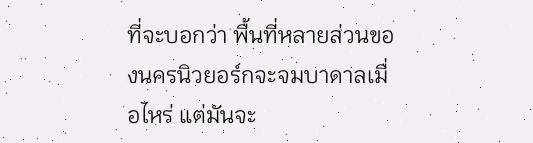ที่จะบอกว่า พื้นที่หลายส่วนของนครนิวยอร์กจะจมบาดาลเมื่อไหร่ แต่มันจะ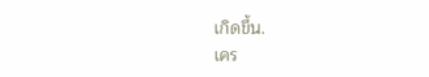เกิดขึ้น.
เคร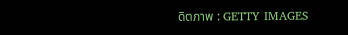ดิตภาพ : GETTY IMAGES